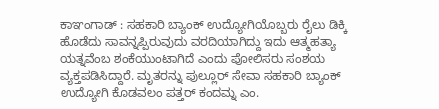ಕಾಞಂಗಾಡ್ : ಸಹಕಾರಿ ಬ್ಯಾಂಕ್ ಉದ್ಯೋಗಿಯೊಬ್ಬರು ರೈಲು ಡಿಕ್ಕಿ ಹೊಡೆದು ಸಾವನ್ನಪ್ಪಿರುವುದು ವರದಿಯಾಗಿದ್ದು ಇದು ಆತ್ಮಹತ್ಯಾ ಯತ್ನವೆಂಬ ಶಂಕೆಯುಂಟಾಗಿದೆ ಎಂದು ಪೋಲಿಸರು ಸಂಶಯ ವ್ಯಕ್ತಪಡಿಸಿದ್ದಾರೆ. ಮೃತರನ್ನು ಪುಲ್ಲೂರ್ ಸೇವಾ ಸಹಕಾರಿ ಬ್ಯಾಂಕ್ ಉದ್ಯೋಗಿ ಕೊಡವಲಂ ಪತ್ತರ್ ಕಂದಮ್ನ ಎಂ.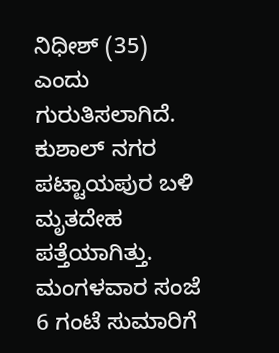ನಿಧೀಶ್ (35) ಎಂದು ಗುರುತಿಸಲಾಗಿದೆ. ಕುಶಾಲ್ ನಗರ ಪಟ್ಟಾಯಪುರ ಬಳಿ ಮೃತದೇಹ ಪತ್ತೆಯಾಗಿತ್ತು.
ಮಂಗಳವಾರ ಸಂಜೆ 6 ಗಂಟೆ ಸುಮಾರಿಗೆ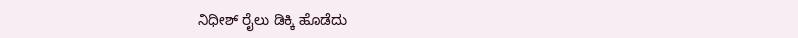ನಿಧೀಶ್ ರೈಲು ಡಿಕ್ಕಿ ಹೊಡೆದು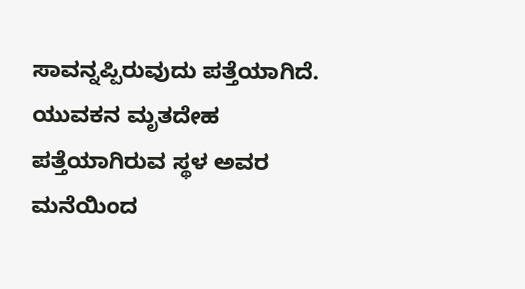ಸಾವನ್ನಪ್ಪಿರುವುದು ಪತ್ತೆಯಾಗಿದೆ. ಯುವಕನ ಮೃತದೇಹ ಪತ್ತೆಯಾಗಿರುವ ಸ್ಥಳ ಅವರ ಮನೆಯಿಂದ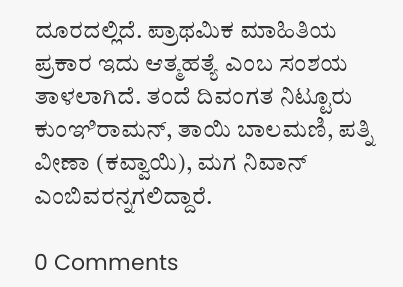ದೂರದಲ್ಲಿದೆ. ಪ್ರಾಥಮಿಕ ಮಾಹಿತಿಯ ಪ್ರಕಾರ ಇದು ಆತ್ಮಹತ್ಯೆ ಎಂಬ ಸಂಶಯ ತಾಳಲಾಗಿದೆ. ತಂದೆ ದಿವಂಗತ ನಿಟ್ಟೂರು ಕುಂಞಿರಾಮನ್, ತಾಯಿ ಬಾಲಮಣಿ, ಪತ್ನಿ ವೀಣಾ (ಕವ್ವಾಯಿ), ಮಗ ನಿವಾನ್ ಎಂಬಿವರನ್ನಗಲಿದ್ದಾರೆ.

0 Comments